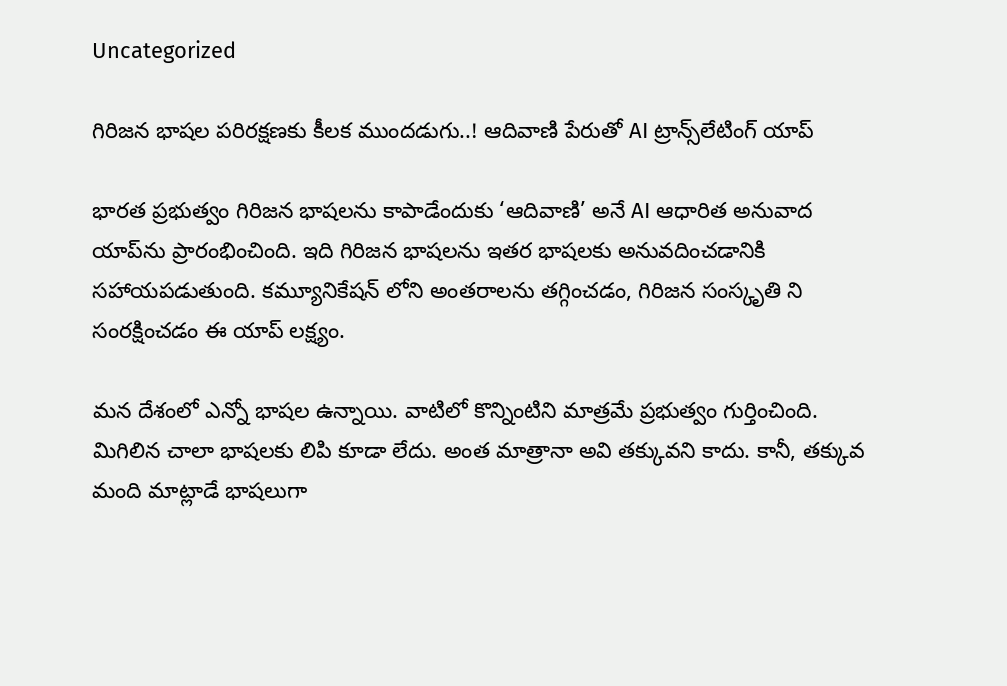Uncategorized

గిరిజన భాషల పరిరక్షణకు కీలక ముందడుగు..! ఆదివాణి పేరుతో AI ట్రాన్స్‌లేటింగ్‌ యాప్‌

భారత ప్రభుత్వం గిరిజన భాషలను కాపాడేందుకు ‘ఆదివాణి’ అనే AI ఆధారిత అనువాద యాప్‌ను ప్రారంభించింది. ఇది గిరిజన భాషలను ఇతర భాషలకు అనువదించడానికి సహాయపడుతుంది. కమ్యూనికేషన్ లోని అంతరాలను తగ్గించడం, గిరిజన సంస్కృతి ని సంరక్షించడం ఈ యాప్ లక్ష్యం.

మన దేశంలో ఎన్నో భాషల ఉన్నాయి. వాటిలో కొన్నింటిని మాత్రమే ప్రభుత్వం గుర్తించింది. మిగిలిన చాలా భాషలకు లిపి కూడా లేదు. అంత మాత్రానా అవి తక్కువని కాదు. కానీ, తక్కువ మంది మాట్లాడే భాషలుగా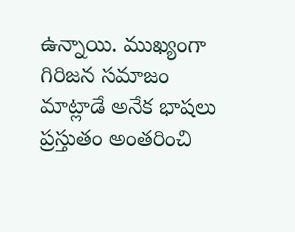ఉన్నాయి. ముఖ్యంగా గిరిజన సమాజం మాట్లాడే అనేక భాషలు ప్రస్తుతం అంతరించి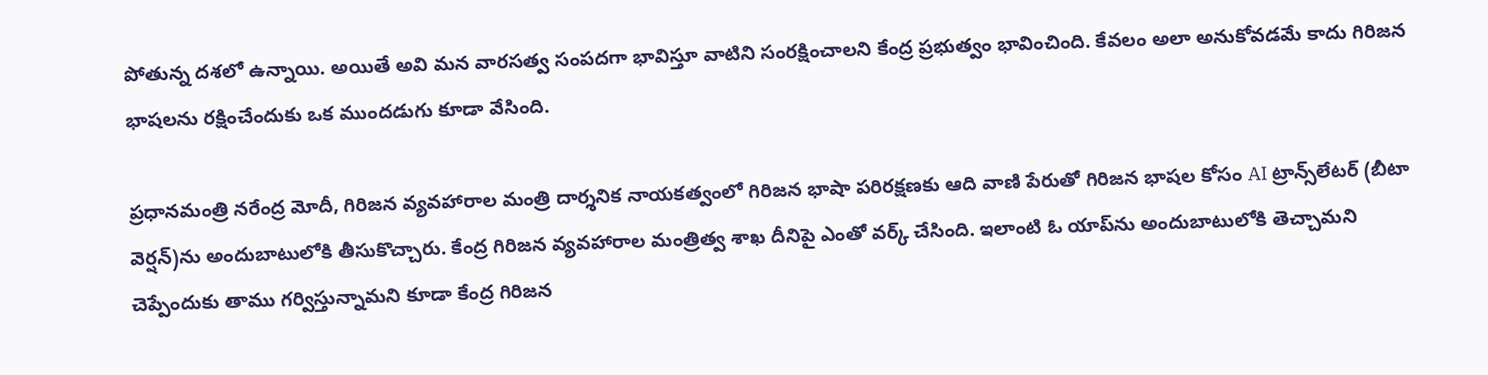పోతున్న దశలో ఉన్నాయి. అయితే అవి మన వారసత్వ సంపదగా భావిస్తూ వాటిని సంరక్షించాలని కేంద్ర ప్రభుత్వం భావించింది. కేవలం అలా అనుకోవడమే కాదు గిరిజన భాషలను రక్షించేందుకు ఒక ముందడుగు కూడా వేసింది.

ప్రధానమంత్రి నరేంద్ర మోదీ, గిరిజన వ్యవహారాల మంత్రి దార్శనిక నాయకత్వంలో గిరిజన భాషా పరిరక్షణకు ఆది వాణి పేరుతో గిరిజన భాషల కోసం AI ట్రాన్స్‌లేటర్‌ (బీటా వెర్షన్)ను అందుబాటులోకి తీసుకొచ్చారు. కేంద్ర గిరిజన వ్యవహారాల మంత్రిత్వ శాఖ దీనిపై ఎంతో వర్క్‌ చేసింది. ఇలాంటి ఓ యాప్‌ను అందుబాటులోకి తెచ్చామని చెప్పేందుకు తాము గర్విస్తున్నామని కూడా కేంద్ర గిరిజన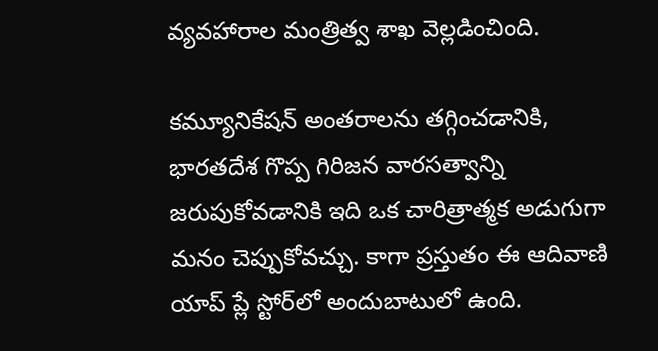వ్యవహారాల మంత్రిత్వ శాఖ వెల్లడించింది.

కమ్యూనికేషన్ అంతరాలను తగ్గించడానికి, భారతదేశ గొప్ప గిరిజన వారసత్వాన్ని జరుపుకోవడానికి ఇది ఒక చారిత్రాత్మక అడుగుగా మనం చెప్పుకోవచ్చు. కాగా ప్రస్తుతం ఈ ఆదివాణి యాప్‌ ప్లే స్టోర్‌లో అందుబాటులో ఉంది.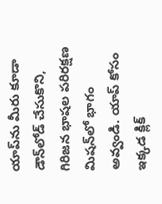యాప్‌ను మీరు కూడా డౌన్‌లోడ్ చేసుకొని, గిరిజన భాషల పరిరక్షణ మిషన్‌లో భాగం అవ్వండి. యాప్‌ కోసం ఇక్కడ క్లిక్‌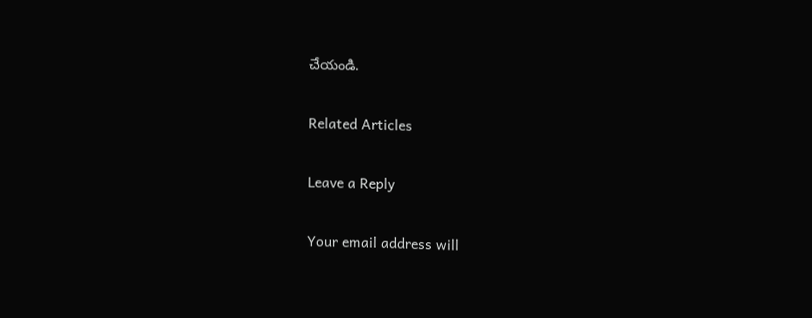చేయండి.

Related Articles

Leave a Reply

Your email address will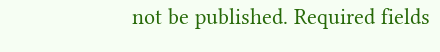not be published. Required fields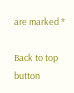are marked *

Back to top button